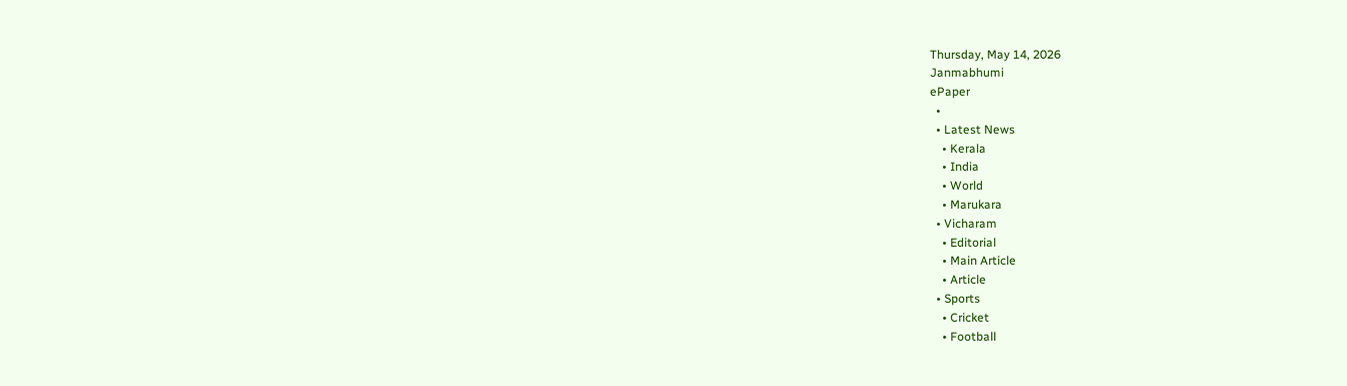Thursday, May 14, 2026
Janmabhumi
ePaper
  •
  • Latest News
    • Kerala
    • India
    • World
    • Marukara
  • Vicharam
    • Editorial
    • Main Article
    • Article
  • Sports
    • Cricket
    • Football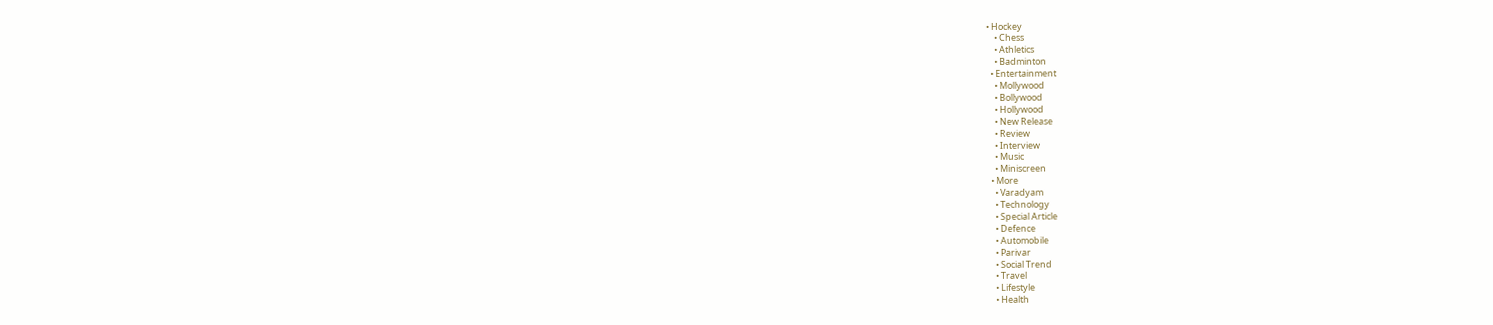• Hockey
    • Chess
    • Athletics
    • Badminton
  • Entertainment
    • Mollywood
    • Bollywood
    • Hollywood
    • New Release
    • Review
    • Interview
    • Music
    • Miniscreen
  • More
    • Varadyam
    • Technology
    • Special Article
    • Defence
    • Automobile
    • Parivar
    • Social Trend
    • Travel
    • Lifestyle
    • Health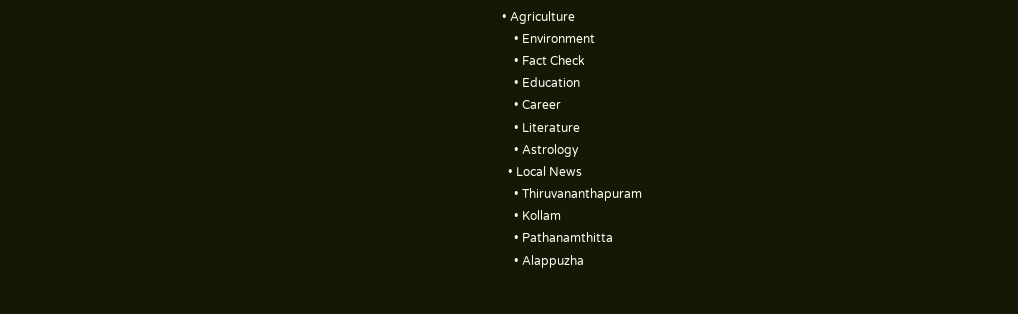• Agriculture
    • Environment
    • Fact Check
    • Education
    • Career
    • Literature
    • Astrology
  • Local News
    • Thiruvananthapuram
    • Kollam
    • Pathanamthitta
    • Alappuzha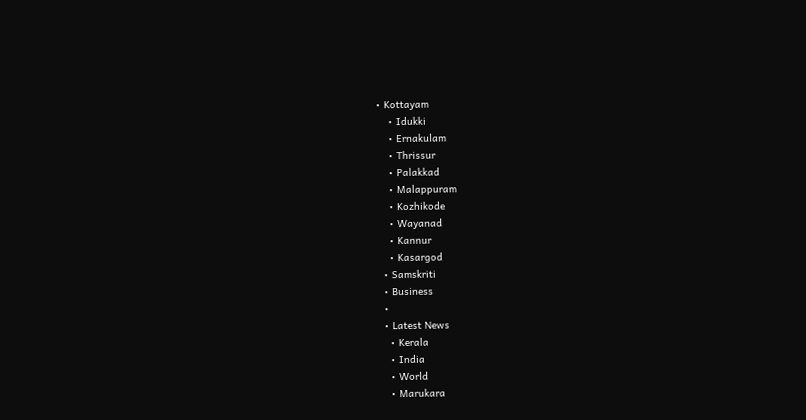• Kottayam
    • Idukki
    • Ernakulam
    • Thrissur
    • Palakkad
    • Malappuram
    • Kozhikode
    • Wayanad
    • Kannur
    • Kasargod
  • Samskriti
  • Business
  •
  • Latest News
    • Kerala
    • India
    • World
    • Marukara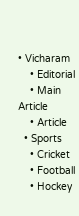• Vicharam
    • Editorial
    • Main Article
    • Article
  • Sports
    • Cricket
    • Football
    • Hockey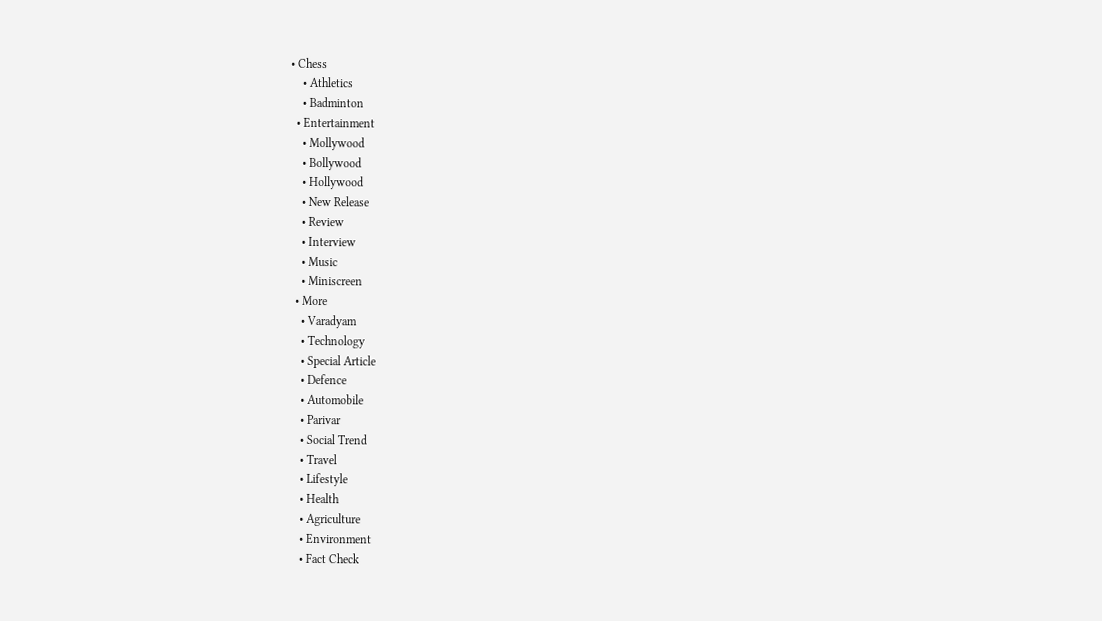• Chess
    • Athletics
    • Badminton
  • Entertainment
    • Mollywood
    • Bollywood
    • Hollywood
    • New Release
    • Review
    • Interview
    • Music
    • Miniscreen
  • More
    • Varadyam
    • Technology
    • Special Article
    • Defence
    • Automobile
    • Parivar
    • Social Trend
    • Travel
    • Lifestyle
    • Health
    • Agriculture
    • Environment
    • Fact Check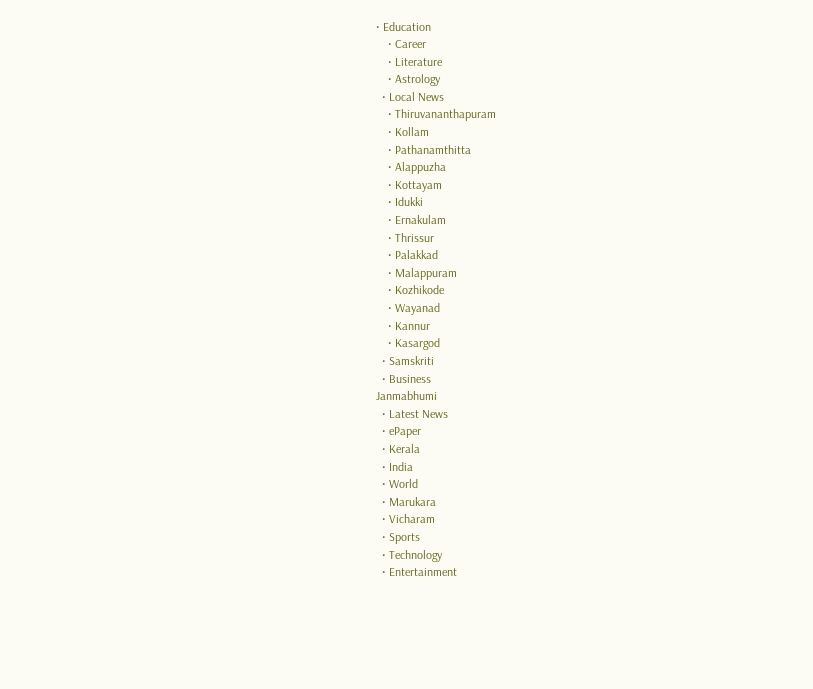• Education
    • Career
    • Literature
    • Astrology
  • Local News
    • Thiruvananthapuram
    • Kollam
    • Pathanamthitta
    • Alappuzha
    • Kottayam
    • Idukki
    • Ernakulam
    • Thrissur
    • Palakkad
    • Malappuram
    • Kozhikode
    • Wayanad
    • Kannur
    • Kasargod
  • Samskriti
  • Business
Janmabhumi
  • Latest News
  • ePaper
  • Kerala
  • India
  • World
  • Marukara
  • Vicharam
  • Sports
  • Technology
  • Entertainment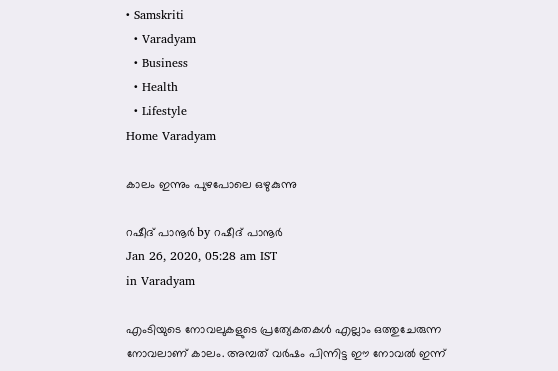• Samskriti
  • Varadyam
  • Business
  • Health
  • Lifestyle
Home Varadyam

കാലം ഇന്നും പുഴപോലെ ഒഴുകുന്നു

റഷീദ് പാനൂര്‍ by റഷീദ് പാനൂര്‍
Jan 26, 2020, 05:28 am IST
in Varadyam

എംടിയുടെ നോവലുകളുടെ പ്രത്യേകതകള്‍ എല്ലാം ഒത്തുചേരുന്ന നോവലാണ് കാലം. അമ്പത് വര്‍ഷം പിന്നിട്ട ഈ നോവല്‍ ഇന്ന്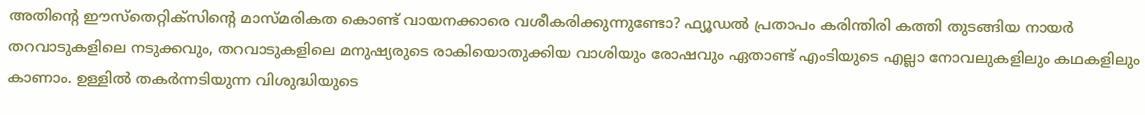അതിന്റെ ഈസ്‌തെറ്റിക്‌സിന്റെ മാസ്മരികത കൊണ്ട് വായനക്കാരെ വശീകരിക്കുന്നുണ്ടോ? ഫ്യൂഡല്‍ പ്രതാപം കരിന്തിരി കത്തി തുടങ്ങിയ നായര്‍ തറവാടുകളിലെ നടുക്കവും, തറവാടുകളിലെ മനുഷ്യരുടെ രാകിയൊതുക്കിയ വാശിയും രോഷവും ഏതാണ്ട് എംടിയുടെ എല്ലാ നോവലുകളിലും കഥകളിലും കാണാം. ഉള്ളില്‍ തകര്‍ന്നടിയുന്ന വിശുദ്ധിയുടെ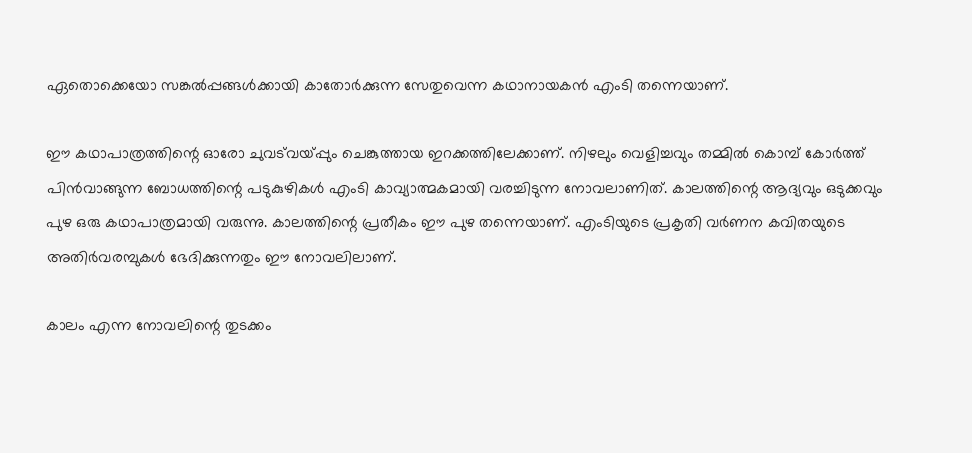ഏതൊക്കെയോ സങ്കല്‍പ്പങ്ങള്‍ക്കായി കാതോര്‍ക്കുന്ന സേതുവെന്ന കഥാനായകന്‍ എംടി തന്നെയാണ്.

ഈ കഥാപാത്രത്തിന്റെ ഓരോ ചുവട്‌വയ്‌പ്പും ചെങ്കുത്തായ ഇറക്കത്തിലേക്കാണ്. നിഴലും വെളിച്ചവും തമ്മില്‍ കൊമ്പ് കോര്‍ത്ത് പിന്‍വാങ്ങുന്ന ബോധത്തിന്റെ പടുകുഴികള്‍ എംടി കാവ്യാത്മകമായി വരച്ചിടുന്ന നോവലാണിത്. കാലത്തിന്റെ ആദ്യവും ഒടുക്കവും പുഴ ഒരു കഥാപാത്രമായി വരുന്നു. കാലത്തിന്റെ പ്രതീകം ഈ പുഴ തന്നെയാണ്. എംടിയുടെ പ്രകൃതി വര്‍ണന കവിതയുടെ അതിര്‍വരമ്പുകള്‍ ഭേദിക്കുന്നതും ഈ നോവലിലാണ്.

കാലം എന്ന നോവലിന്റെ തുടക്കം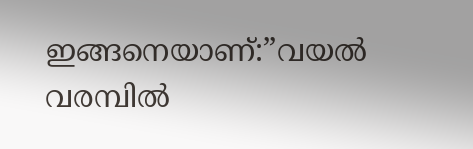ഇങ്ങനെയാണ്:”വയല്‍ വരമ്പില്‍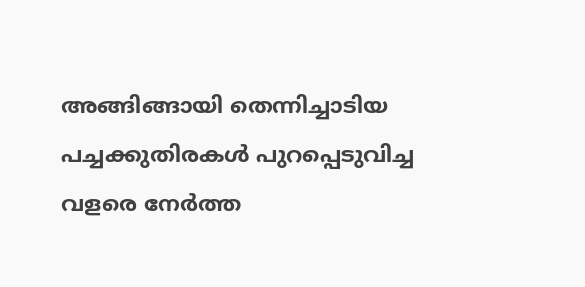അങ്ങിങ്ങായി തെന്നിച്ചാടിയ പച്ചക്കുതിരകള്‍ പുറപ്പെടുവിച്ച വളരെ നേര്‍ത്ത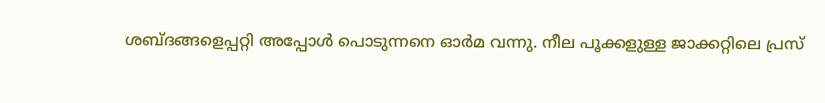ശബ്ദങ്ങളെപ്പറ്റി അപ്പോള്‍ പൊടുന്നനെ ഓര്‍മ വന്നു. നീല പൂക്കളുള്ള ജാക്കറ്റിലെ പ്രസ്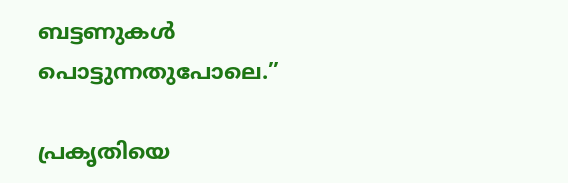ബട്ടണുകള്‍ പൊട്ടുന്നതുപോലെ.”

പ്രകൃതിയെ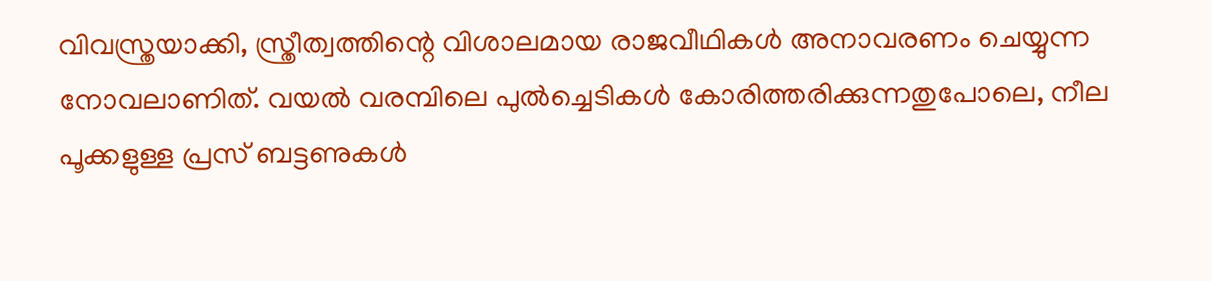വിവസ്ത്രയാക്കി, സ്ത്രീത്വത്തിന്റെ വിശാലമായ രാജവീഥികള്‍ അനാവരണം ചെയ്യുന്ന  നോവലാണിത്. വയല്‍ വരമ്പിലെ പുല്‍ച്ചെടികള്‍ കോരിത്തരിക്കുന്നതുപോലെ, നീല പൂക്കളുള്ള പ്രസ് ബട്ടണുകള്‍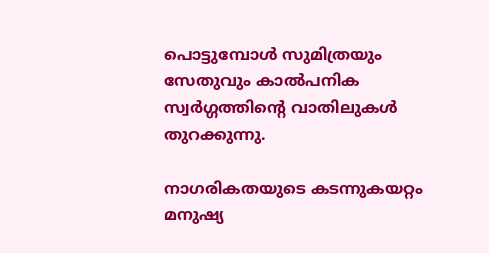പൊട്ടുമ്പോള്‍ സുമിത്രയും സേതുവും കാല്‍പനിക സ്വര്‍ഗ്ഗത്തിന്റെ വാതിലുകള്‍ തുറക്കുന്നു.

നാഗരികതയുടെ കടന്നുകയറ്റം മനുഷ്യ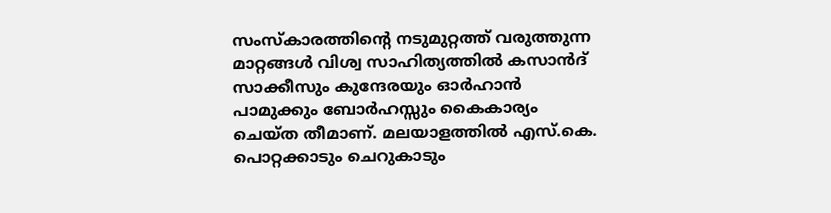സംസ്‌കാരത്തിന്റെ നടുമുറ്റത്ത് വരുത്തുന്ന മാറ്റങ്ങള്‍ വിശ്വ സാഹിത്യത്തില്‍ കസാന്‍ദ് സാക്കീസും കുന്ദേരയും ഓര്‍ഹാന്‍ പാമുക്കും ബോര്‍ഹസ്സും കൈകാര്യം ചെയ്ത തീമാണ്. മലയാളത്തില്‍ എസ്.കെ. പൊറ്റക്കാടും ചെറുകാടും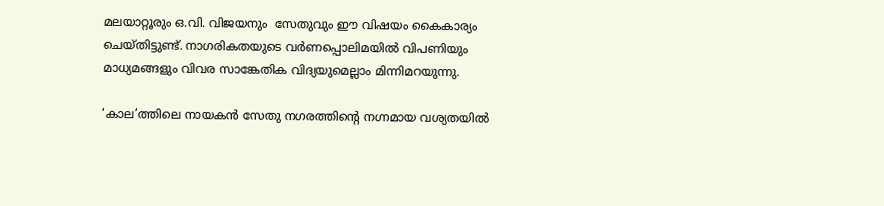മലയാറ്റൂരും ഒ.വി. വിജയനും  സേതുവും ഈ വിഷയം കൈകാര്യം ചെയ്തിട്ടുണ്ട്. നാഗരികതയുടെ വര്‍ണപ്പൊലിമയില്‍ വിപണിയും മാധ്യമങ്ങളും വിവര സാങ്കേതിക വിദ്യയുമെല്ലാം മിന്നിമറയുന്നു.

‘കാല’ത്തിലെ നായകന്‍ സേതു നഗരത്തിന്റെ നഗ്നമായ വശ്യതയില്‍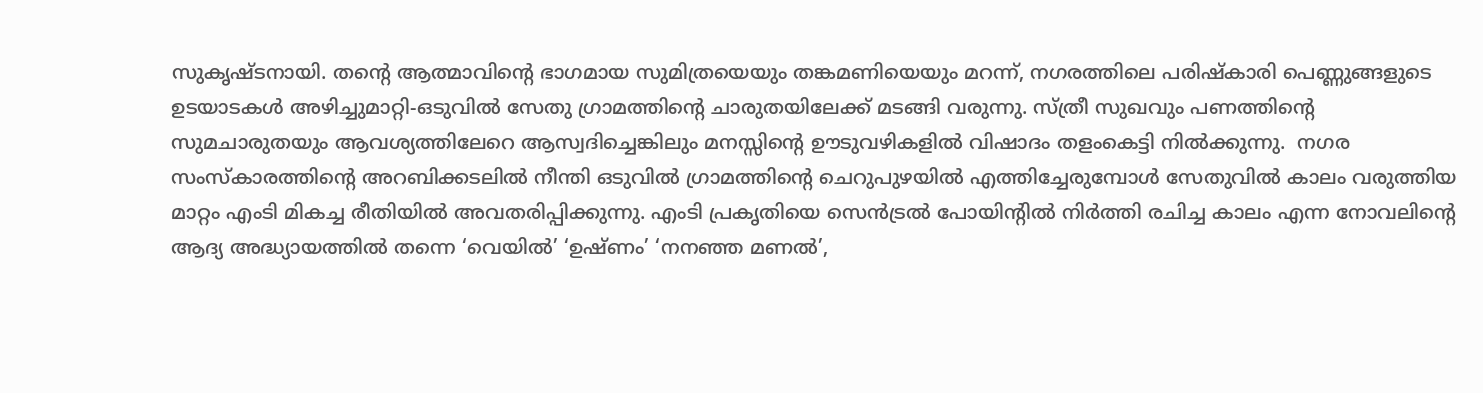സുകൃഷ്ടനായി. തന്റെ ആത്മാവിന്റെ ഭാഗമായ സുമിത്രയെയും തങ്കമണിയെയും മറന്ന്, നഗരത്തിലെ പരിഷ്‌കാരി പെണ്ണുങ്ങളുടെ ഉടയാടകള്‍ അഴിച്ചുമാറ്റി-ഒടുവില്‍ സേതു ഗ്രാമത്തിന്റെ ചാരുതയിലേക്ക് മടങ്ങി വരുന്നു. സ്ത്രീ സുഖവും പണത്തിന്റെ സുമചാരുതയും ആവശ്യത്തിലേറെ ആസ്വദിച്ചെങ്കിലും മനസ്സിന്റെ ഊടുവഴികളില്‍ വിഷാദം തളംകെട്ടി നില്‍ക്കുന്നു.  നഗര സംസ്‌കാരത്തിന്റെ അറബിക്കടലില്‍ നീന്തി ഒടുവില്‍ ഗ്രാമത്തിന്റെ ചെറുപുഴയില്‍ എത്തിച്ചേരുമ്പോള്‍ സേതുവില്‍ കാലം വരുത്തിയ മാറ്റം എംടി മികച്ച രീതിയില്‍ അവതരിപ്പിക്കുന്നു. എംടി പ്രകൃതിയെ സെന്‍ട്രല്‍ പോയിന്റില്‍ നിര്‍ത്തി രചിച്ച കാലം എന്ന നോവലിന്റെ ആദ്യ അദ്ധ്യായത്തില്‍ തന്നെ ‘വെയില്‍’ ‘ഉഷ്ണം’ ‘നനഞ്ഞ മണല്‍’,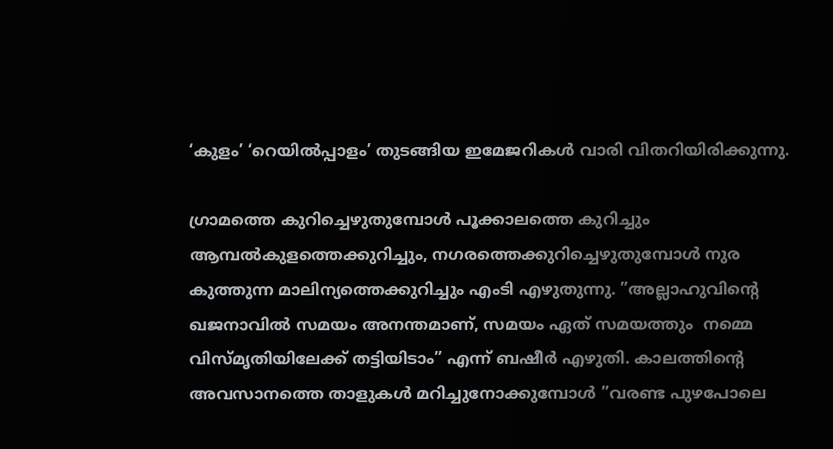‘കുളം’ ‘റെയില്‍പ്പാളം’ തുടങ്ങിയ ഇമേജറികള്‍ വാരി വിതറിയിരിക്കുന്നു.

ഗ്രാമത്തെ കുറിച്ചെഴുതുമ്പോള്‍ പൂക്കാലത്തെ കുറിച്ചും ആമ്പല്‍കുളത്തെക്കുറിച്ചും, നഗരത്തെക്കുറിച്ചെഴുതുമ്പോള്‍ നുര കുത്തുന്ന മാലിന്യത്തെക്കുറിച്ചും എംടി എഴുതുന്നു. ”അല്ലാഹുവിന്റെ ഖജനാവില്‍ സമയം അനന്തമാണ്, സമയം ഏത് സമയത്തും  നമ്മെ വിസ്മൃതിയിലേക്ക് തട്ടിയിടാം” എന്ന് ബഷീര്‍ എഴുതി. കാലത്തിന്റെ അവസാനത്തെ താളുകള്‍ മറിച്ചുനോക്കുമ്പോള്‍ ”വരണ്ട പുഴപോലെ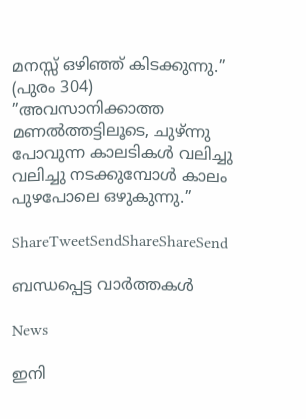മനസ്സ് ഒഴിഞ്ഞ് കിടക്കുന്നു.” (പുരം 304) ”അവസാനിക്കാത്ത മണല്‍ത്തട്ടിലൂടെ, ചുഴ്ന്നു പോവുന്ന കാലടികള്‍ വലിച്ചു വലിച്ചു നടക്കുമ്പോള്‍ കാലം പുഴപോലെ ഒഴുകുന്നു.”

ShareTweetSendShareShareSend

ബന്ധപ്പെട്ട വാര്‍ത്തകള്‍

News

ഇനി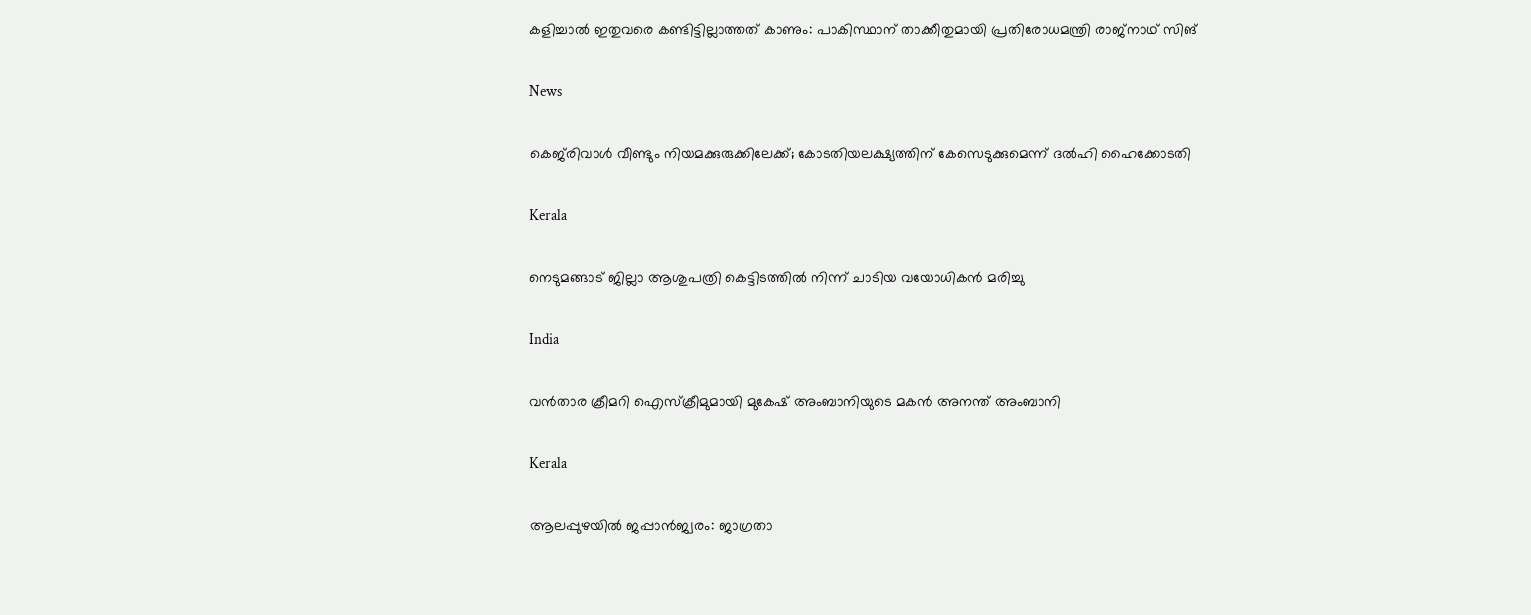കളിച്ചാൽ ഇതുവരെ കണ്ടിട്ടില്ലാത്തത് കാണും: പാകിസ്ഥാന് താക്കീതുമായി പ്രതിരോധമന്ത്രി രാജ്‌നാഥ് സിങ്

News

കെജ്‌രിവാൾ വീണ്ടും നിയമക്കുരുക്കിലേക്ക്; കോടതിയലക്ഷ്യത്തിന് കേസെടുക്കുമെന്ന് ദൽഹി ഹൈക്കോടതി

Kerala

നെടുമങ്ങാട് ജില്ലാ ആശുപത്രി കെട്ടിടത്തില്‍ നിന്ന് ചാടിയ വയോധികന്‍ മരിച്ചു

India

വന്‍താര ക്രീമറി ഐസ്ക്രീമുമായി മുകേഷ് അംബാനിയുടെ മകന്‍ അനന്ത് അംബാനി

Kerala

ആലപ്പുഴയില്‍ ജപ്പാന്‍ജ്വരം: ജാഗ്രതാ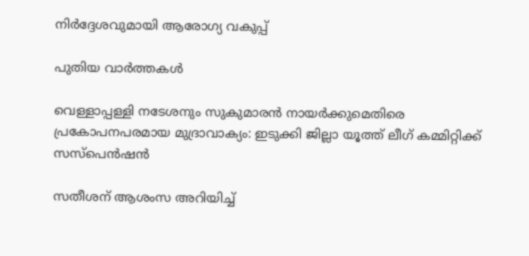നിര്‍ദ്ദേശവുമായി ആരോഗ്യ വകുപ്പ്

പുതിയ വാര്‍ത്തകള്‍

വെള്ളാപ്പള്ളി നടേശനും സുകുമാരന്‍ നായര്‍ക്കുമെതിരെ പ്രകോപനപരമായ മുദ്രാവാക്യം: ഇടുക്കി ജില്ലാ യൂത്ത് ലീഗ് കമ്മിറ്റിക്ക് സസ്‌പെന്‍ഷന്‍

സതീശന് ആശംസ അറിയിച്ച്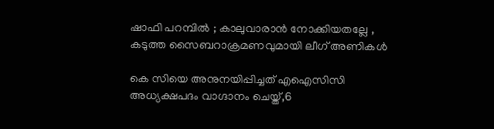ഷാഫി പറമ്പിൽ ; കാലുവാരാൻ നോക്കിയതല്ലേ , കടുത്ത സൈബറാക്രമണവുമായി ലീഗ് അണികൾ

കെ സിയെ അനുനയിപ്പിച്ചത് എഐസിസി അധ്യക്ഷപദം വാഗ്ദാനം ചെയ്ത്,6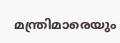മന്ത്രിമാരെയും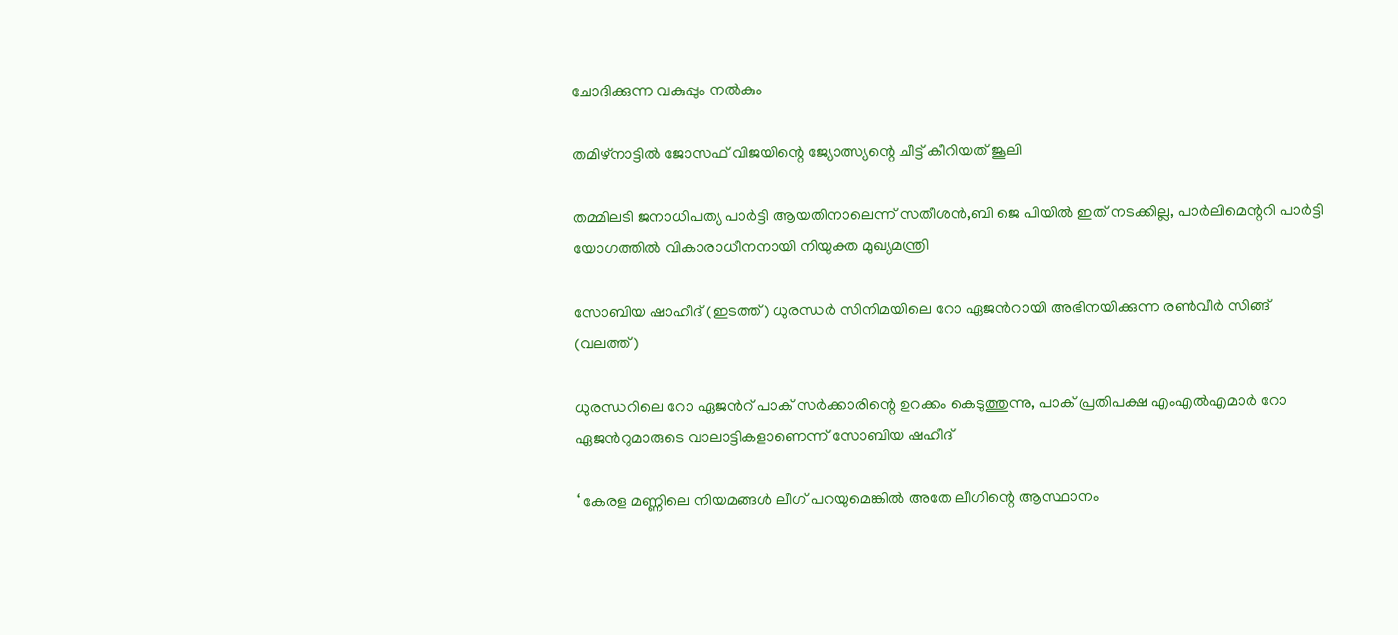ചോദിക്കുന്ന വകുപ്പും നല്‍കും

തമിഴ്നാട്ടില്‍ ജോസഫ് വിജയിന്റെ ജ്യോത്സ്യന്റെ ചീട്ട് കീറിയത് ജൂലി

തമ്മിലടി ജനാധിപത്യ പാര്‍ട്ടി ആയതിനാലെന്ന് സതീശന്‍,ബി ജെ പിയില്‍ ഇത് നടക്കില്ല, പാര്‍ലിമെന്ററി പാര്‍ട്ടി യോഗത്തില്‍ വികാരാധീനനായി നിയുക്ത മുഖ്യമന്ത്രി

സോബിയ ഷാഹീദ് (ഇടത്ത്) ധുരന്ധര്‍ സിനിമയിലെ റോ ഏജന്‍റായി അഭിനയിക്കുന്ന രണ്‍വീര്‍ സിങ്ങ് (വലത്ത്)

ധുരന്ധറിലെ റോ ഏജന്‍റ് പാക് സര്‍ക്കാരിന്റെ ഉറക്കം കെടുത്തുന്നു, പാക് പ്രതിപക്ഷ എംഎല്‍എമാര്‍ റോ ഏജന്‍റുമാരുടെ വാലാട്ടികളാണെന്ന് സോബിയ ഷഹീദ്

‘ കേരള മണ്ണിലെ നിയമങ്ങൾ ലീഗ് പറയുമെങ്കിൽ അതേ ലീഗിന്റെ ആസ്ഥാനം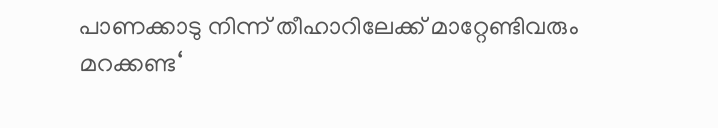പാണക്കാടു നിന്ന് തീഹാറിലേക്ക് മാറ്റേണ്ടിവരും മറക്കണ്ട‘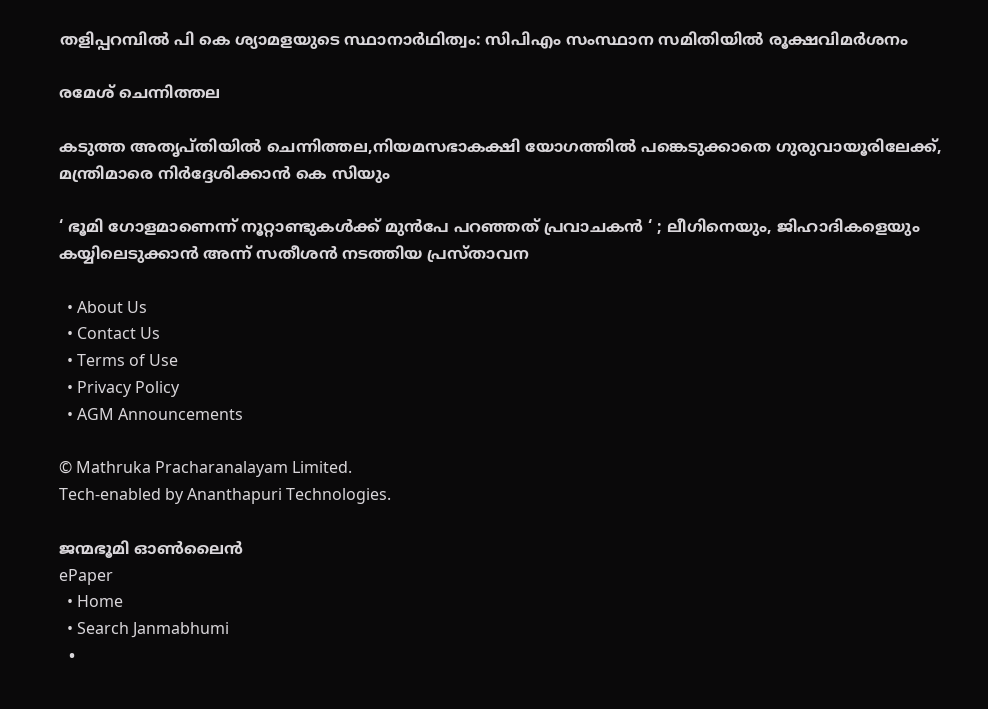തളിപ്പറമ്പില്‍ പി കെ ശ്യാമളയുടെ സ്ഥാനാര്‍ഥിത്വം: സിപിഎം സംസ്ഥാന സമിതിയില്‍ രൂക്ഷവിമര്‍ശനം

രമേശ് ചെന്നിത്തല

കടുത്ത അതൃപ്തിയില്‍ ചെന്നിത്തല,നിയമസഭാകക്ഷി യോഗത്തില്‍ പങ്കെടുക്കാതെ ഗുരുവായൂരിലേക്ക്, മന്ത്രിമാരെ നിര്‍ദ്ദേശിക്കാന്‍ കെ സിയും

‘ ഭൂമി ഗോളമാണെന്ന് നൂറ്റാണ്ടുകൾക്ക് മുൻപേ പറഞ്ഞത് പ്രവാചകൻ ‘ ; ലീഗിനെയും, ജിഹാദികളെയും കയ്യിലെടുക്കാൻ അന്ന് സതീശൻ നടത്തിയ പ്രസ്താവന

  • About Us
  • Contact Us
  • Terms of Use
  • Privacy Policy
  • AGM Announcements

© Mathruka Pracharanalayam Limited.
Tech-enabled by Ananthapuri Technologies.

ജന്മഭൂമി ഓണ്‍ലൈന്‍
ePaper
  • Home
  • Search Janmabhumi
  •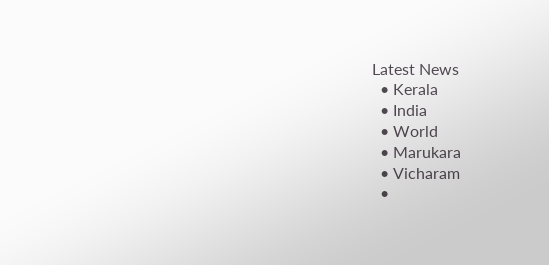Latest News
  • Kerala
  • India
  • World
  • Marukara
  • Vicharam
  •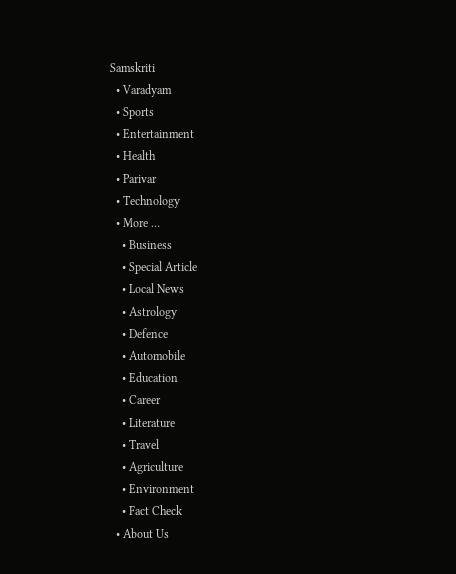Samskriti
  • Varadyam
  • Sports
  • Entertainment
  • Health
  • Parivar
  • Technology
  • More …
    • Business
    • Special Article
    • Local News
    • Astrology
    • Defence
    • Automobile
    • Education
    • Career
    • Literature
    • Travel
    • Agriculture
    • Environment
    • Fact Check
  • About Us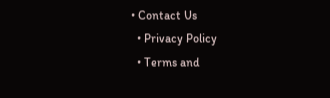• Contact Us
  • Privacy Policy
  • Terms and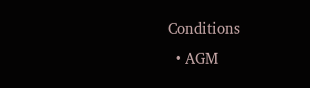Conditions
  • AGM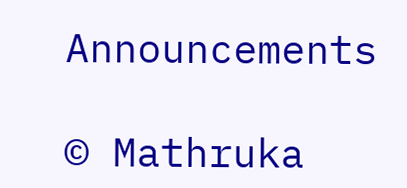Announcements

© Mathruka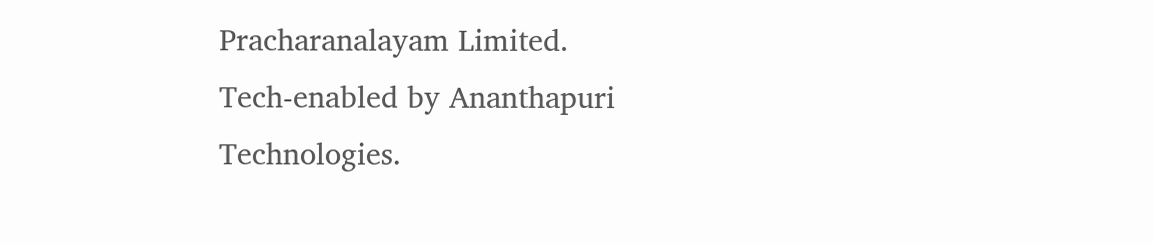Pracharanalayam Limited.
Tech-enabled by Ananthapuri Technologies.